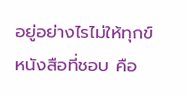อยู่อย่างไรไม่ให้ทุกข์
หนังสือที่ชอบ คือ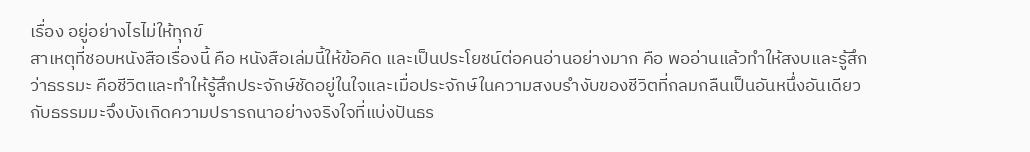เรื่อง อยู่อย่างไรไม่ให้ทุกข์
สาเหตุที่ชอบหนังสือเรื่องนี้ คือ หนังสือเล่มนี้ให้ข้อคิด และเป็นประโยชน์ต่อคนอ่านอย่างมาก คือ พออ่านแล้วทำให้สงบและรู้สึกว่าธรรมะ คือชีวิตและทำให้รู้สึกประจักษ์ชัดอยู่ในใจและเมื่อประจักษ์ในความสงบรำงับของชีวิตที่กลมกลืนเป็นอันหนึ่งอันเดียวกับธรรมมะจึงบังเกิดความปรารถนาอย่างจริงใจที่แบ่งปันธร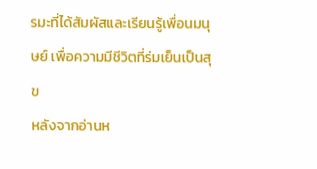รมะที่ได้สัมผัสและเรียนรู้เพื่อนมนุษย์ เพื่อความมีชีวิตที่ร่มเย็นเป็นสุข
หลังจากอ่านห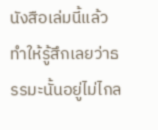นังสือเล่มนี้แล้วทำให้รู้สึกเลยว่าธรรมะนั้นอยู่ไม่ไกล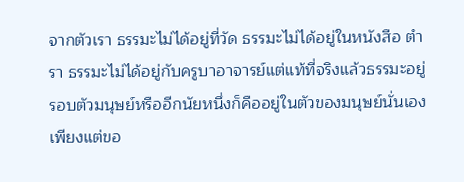จากตัวเรา ธรรมะไม่ได้อยู่ที่วัด ธรรมะไม่ได้อยู่ในหนังสือ ตำรา ธรรมะไม่ได้อยู่กับครูบาอาจารย์แต่แท้ที่จริงแล้วธรรมะอยู่รอบตัวมนุษย์หรืออีกนัยหนึ่งก็คืออยู่ในตัวของมนุษย์นั่นเอง เพียงแต่ขอ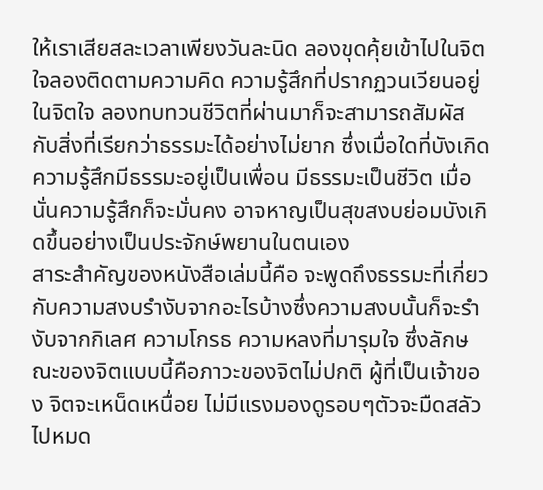ให้เราเสียสละเวลาเพียงวันละนิด ลองขุดคุ้ยเข้าไปในจิตใจลองติดตามความคิด ความรู้สึกที่ปรากฏวนเวียนอยู่ในจิตใจ ลองทบทวนชีวิตที่ผ่านมาก็จะสามารถสัมผัสกับสิ่งที่เรียกว่าธรรมะได้อย่างไม่ยาก ซึ่งเมื่อใดที่บังเกิดความรู้สึกมีธรรมะอยู่เป็นเพื่อน มีธรรมะเป็นชีวิต เมื่อนั่นความรู้สึกก็จะมั่นคง อาจหาญเป็นสุขสงบย่อมบังเกิดขึ้นอย่างเป็นประจักษ์พยานในตนเอง
สาระสำคัญของหนังสือเล่มนี้คือ จะพูดถึงธรรมะที่เกี่ยวกับความสงบรำงับจากอะไรบ้างซึ่งความสงบนั้นก็จะรำงับจากกิเลศ ความโกรธ ความหลงที่มารุมใจ ซึ่งลักษณะของจิตแบบนี้คือภาวะของจิตไม่ปกติ ผู้ที่เป็นเจ้าของ จิตจะเหน็ดเหนื่อย ไม่มีแรงมองดูรอบๆตัวจะมืดสลัวไปหมด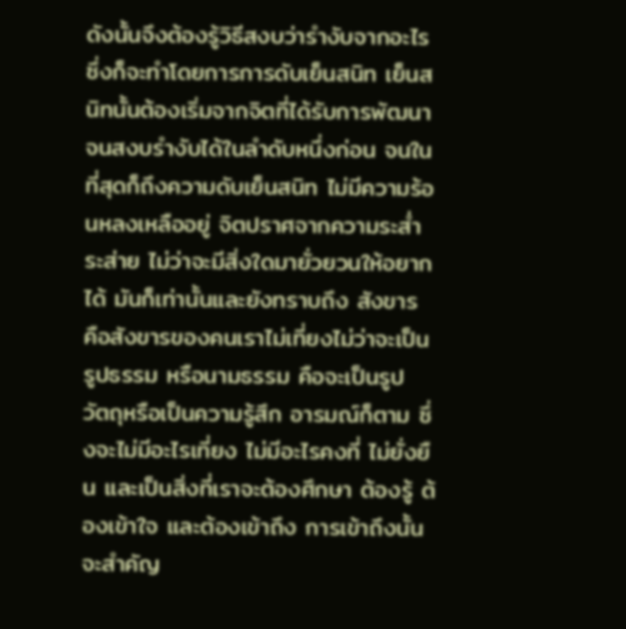ดังนั้นจึงต้องรู้วิธีสงบว่ารำงับจากอะไร ซึ่งก็จะทำโดยการการดับเย็นสนิท เย็นสนิทนั้นต้องเริ่มจากจิตที่ได้รับการพัฒนาจนสงบรำงับได้ในลำดับหนึ่งก่อน จนในที่สุดก็ถึงความดับเย็นสนิท ไม่มีความร้อนหลงเหลืออยู่ จิตปราศจากความระส่ำระส่าย ไม่ว่าจะมีสิ่งใดมายั่วยวนให้อยากได้ มันก็เท่านั้นและยังทราบถึง สังขาร คือสังขารของคนเราไม่เที่ยงไม่ว่าจะเป็นรูปธรรม หรือนามธรรม คือจะเป็นรูป วัตถุหรือเป็นความรู้สึก อารมณ์ก็ตาม ซึ่งจะไม่มีอะไรเที่ยง ไม่มีอะไรคงที่ ไม่ยั่งยืน และเป็นสิ่งที่เราจะต้องศึกษา ต้องรู้ ต้องเข้าใจ และต้องเข้าถึง การเข้าถึงนั้นจะสำคัญ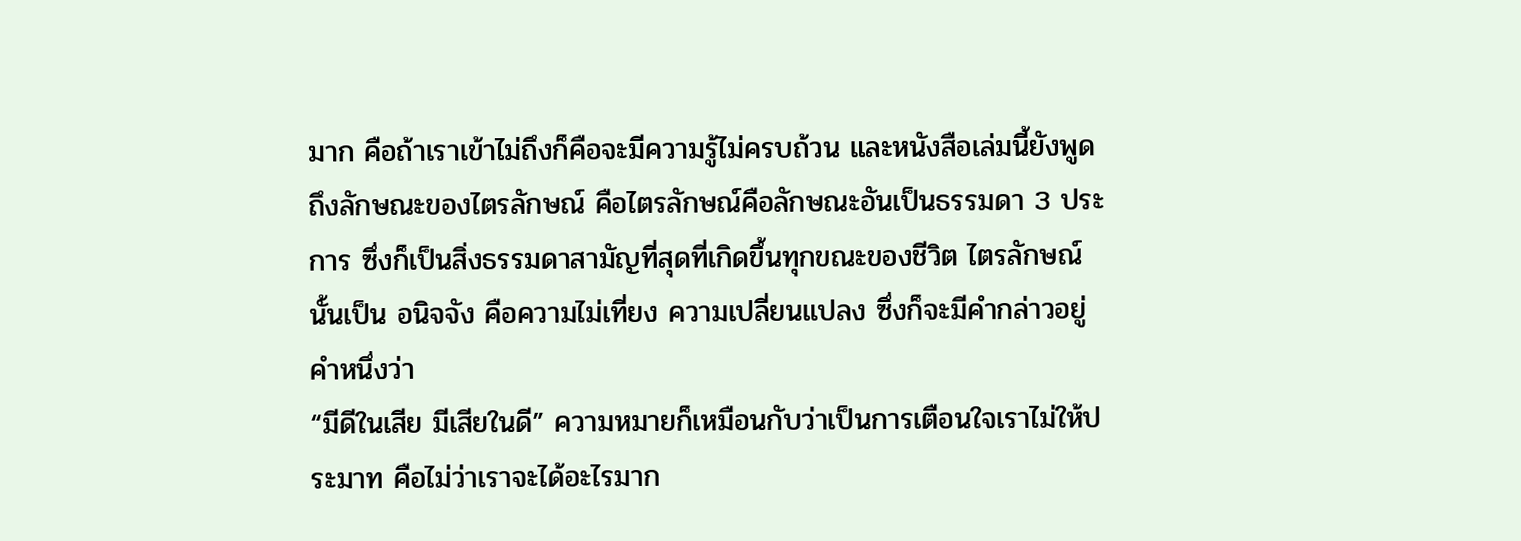มาก คือถ้าเราเข้าไม่ถึงก็คือจะมีความรู้ไม่ครบถ้วน และหนังสือเล่มนี้ยังพูดถึงลักษณะของไตรลักษณ์ คือไตรลักษณ์คือลักษณะอันเป็นธรรมดา 3 ประการ ซึ่งก็เป็นสิ่งธรรมดาสามัญที่สุดที่เกิดขึ้นทุกขณะของชีวิต ไตรลักษณ์นั้นเป็น อนิจจัง คือความไม่เที่ยง ความเปลี่ยนแปลง ซึ่งก็จะมีคำกล่าวอยู่คำหนึ่งว่า
“มีดีในเสีย มีเสียในดี” ความหมายก็เหมือนกับว่าเป็นการเตือนใจเราไม่ให้ประมาท คือไม่ว่าเราจะได้อะไรมาก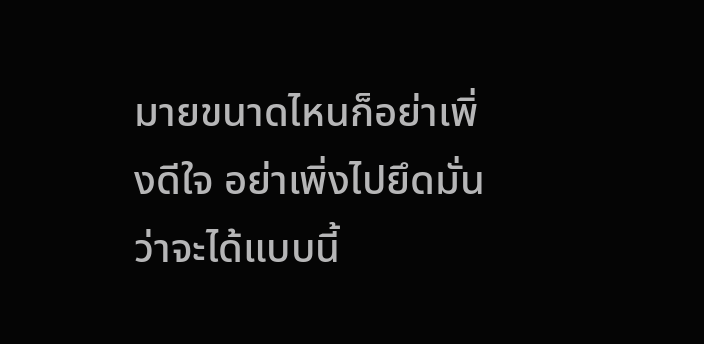มายขนาดไหนก็อย่าเพิ่งดีใจ อย่าเพิ่งไปยึดมั่นว่าจะได้แบบนี้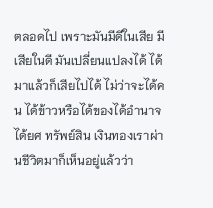ตลอดไป เพราะมันมีดีในเสีย มีเสียในดี มันเปลี่ยนแปลงได้ ได้มาแล้วก็เสียไปได้ ไม่ว่าจะได้คน ได้ข้าวหรือได้ของได้อำนาจ ได้ยศ ทรัพย์สิน เงินทองเราผ่านชีวิตมาก็เห็นอยู่แล้วว่า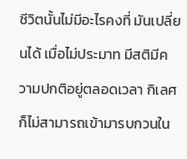ชีวิตนั้นไม่มีอะไรคงที่ มันเปลี่ยนได้ เมื่อไม่ประมาท มีสติมีความปกติอยู่ตลอดเวลา กิเลศก็ไม่สามารถเข้ามารบกวนใน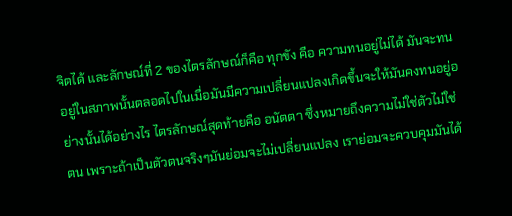จิตได้ และลักษณ์ที่ 2 ของไตรลักษณ์ก็คือ ทุกขัง คือ ความทนอยู่ไม่ได้ มันจะทนอยู่ในสภาพนั้นตลอดไปในเมื่อมันมีความเปลี่ยนแปลงเกิดขึ้นจะให้มันคงทนอยู่อย่างนั้นได้อย่างไร ไตรลักษณ์สุดท้ายคือ อนัตตา ซึ่งหมายถึงความไม่ใช่ตัวไม่ใช่ตน เพราะถ้าเป็นตัวตนจริงๆมันย่อมจะไม่เปลี่ยนแปลง เราย่อมจะควบคุมมันได้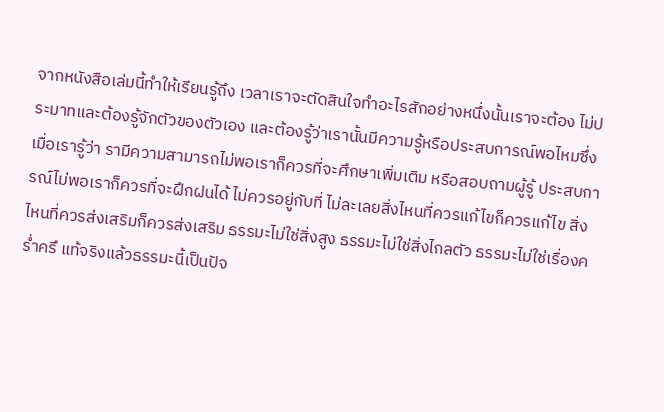จากหนังสือเล่มนี้ทำให้เรียนรู้ถึง เวลาเราจะตัดสินใจทำอะไรสักอย่างหนึ่งนั้นเราจะต้อง ไม่ประมาทและต้องรู้จักตัวของตัวเอง และต้องรู้ว่าเรานั้นมีความรู้หรือประสบการณ์พอไหมซึ่งเมื่อเรารู้ว่า รามีความสามารถไม่พอเราก็ควรที่จะศึกษาเพิ่มเติม หรือสอบถามผู้รู้ ประสบการณ์ไม่พอเราก็ควรที่จะฝึกฝนได้ ไม่ควรอยู่กับที่ ไม่ละเลยสิ่งไหนที่ควรแก้ไขก็ควรแก้ไข สิ่งไหนที่ควรส่งเสริมก็ควรส่งเสริม ธรรมะไม่ใช่สิ่งสูง ธรรมะไม่ใช่สิ่งไกลตัว ธรรมะไม่ใช่เรื่องคร่ำครึ แท้จริงแล้วธรรมะนี้เป็นปัจ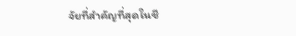จัยที่สำคัญที่สุดในชี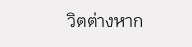วิตต่างหาก